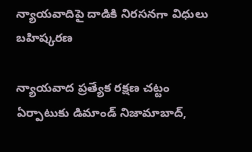న్యాయవాదిపై దాడికి నిరసనగా విధులు బహిష్కరణ

న్యాయవాద ప్రత్యేక రక్షణ చట్టం ఏర్పాటుకు డిమాండ్ నిజామాబాద్,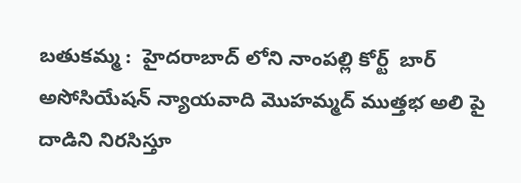బతుకమ్మ :  హైదరాబాద్ లోని నాంపల్లి కోర్ట్  బార్ అసోసియేషన్ న్యాయవాది మొహమ్మద్ ముత్తభ అలి పై దాడిని నిరసిస్తూ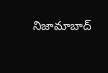నిజామాబాద్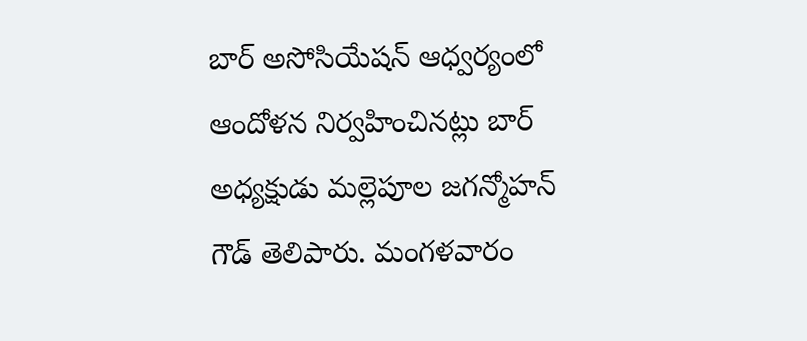బార్ అసోసియేషన్ ఆధ్వర్యంలో ఆందోళన నిర్వహించినట్లు బార్ అధ్యక్షుడు మల్లెపూల జగన్మోహన్ గౌడ్ తెలిపారు. మంగళవారం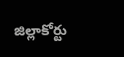జిల్లాకోర్టు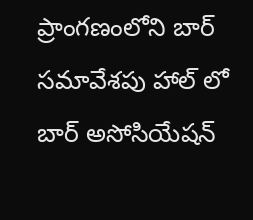ప్రాంగణంలోని బార్ సమావేశపు హాల్ లో బార్ అసోసియేషన్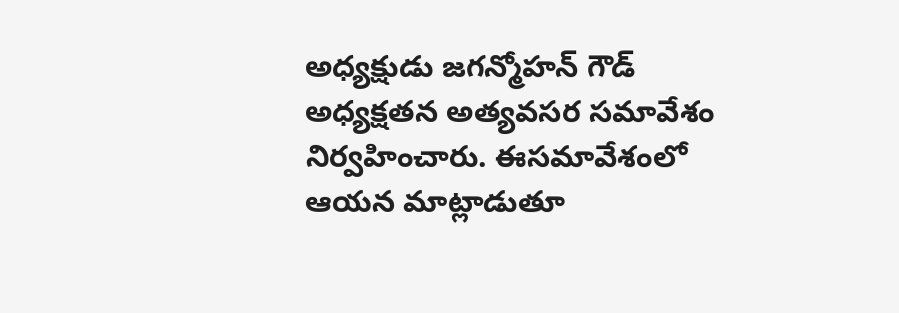అధ్యక్షుడు జగన్మోహన్ గౌడ్ అధ్యక్షతన అత్యవసర సమావేశం నిర్వహించారు. ఈసమావేశంలో ఆయన మాట్లాడుతూ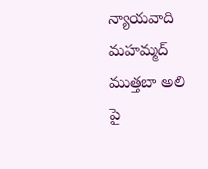న్యాయవాది మహమ్మద్ ముత్తబా అలి పై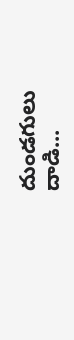దుండగులు దాడి...